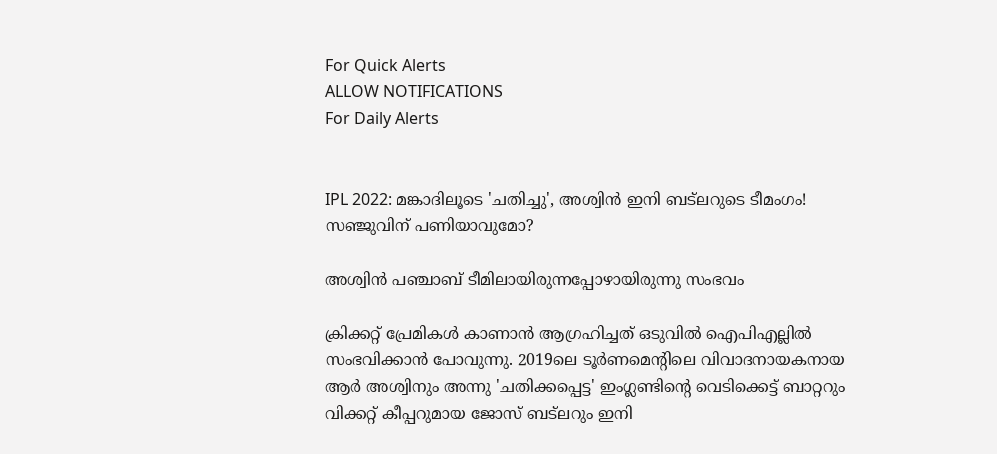For Quick Alerts
ALLOW NOTIFICATIONS
For Daily Alerts


IPL 2022: മങ്കാദിലൂടെ 'ചതിച്ചു', അശ്വിന്‍ ഇനി ബട്‌ലറുടെ ടീമംഗം! സഞ്ജുവിന് പണിയാവുമോ?

അശ്വിന്‍ പഞ്ചാബ് ടീമിലായിരുന്നപ്പോഴായിരുന്നു സംഭവം

ക്രിക്കറ്റ് പ്രേമികള്‍ കാണാന്‍ ആഗ്രഹിച്ചത് ഒടുവില്‍ ഐപിഎല്ലില്‍ സംഭവിക്കാന്‍ പോവുന്നു. 2019ലെ ടൂര്‍ണമെന്റിലെ വിവാദനായകനായ ആര്‍ അശ്വിനും അന്നു 'ചതിക്കപ്പെട്ട' ഇംഗ്ലണ്ടിന്റെ വെടിക്കെട്ട് ബാറ്ററും വിക്കറ്റ് കീപ്പറുമായ ജോസ് ബട്‌ലറും ഇനി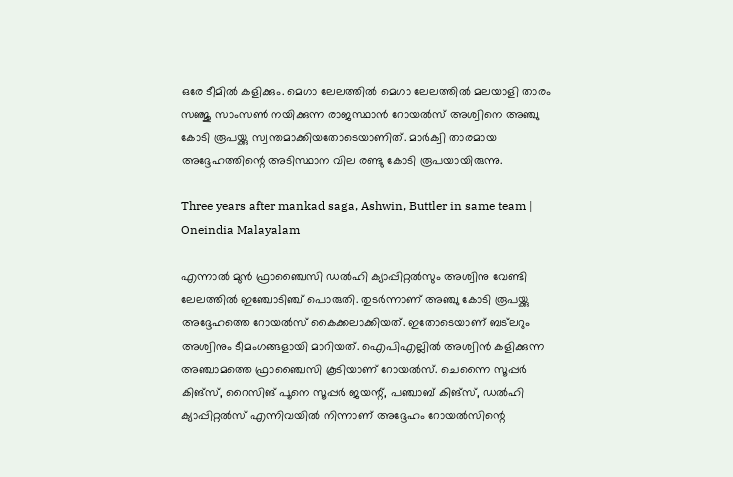ഒരേ ടീമില്‍ കളിക്കും. മെഗാ ലേലത്തില്‍ മെഗാ ലേലത്തില്‍ മലയാളി താരം സഞ്ജു സാംസണ്‍ നയിക്കുന്ന രാജസ്ഥാന്‍ റോയല്‍സ് അശ്വിനെ അഞ്ചു കോടി രൂപയ്ക്കു സ്വന്തമാക്കിയതോടെയാണിത്. മാര്‍ക്വി താരമായ അദ്ദേഹത്തിന്റെ അടിസ്ഥാന വില രണ്ടു കോടി രൂപയായിരുന്നു.

Three years after mankad saga, Ashwin, Buttler in same team | Oneindia Malayalam

എന്നാല്‍ മുന്‍ ഫ്രാഞ്ചൈസി ഡല്‍ഹി ക്യാപ്പിറ്റല്‍സും അശ്വിനു വേണ്ടി ലേലത്തില്‍ ഇഞ്ചോടിഞ്ച് പൊരുതി. തുടര്‍ന്നാണ് അഞ്ചു കോടി രൂപയ്ക്കു അദ്ദേഹത്തെ റോയല്‍സ് കൈക്കലാക്കിയത്. ഇതോടെയാണ് ബട്‌ലറും അശ്വിനും ടീമംഗങ്ങളായി മാറിയത്. ഐപിഎല്ലില്‍ അശ്വിന്‍ കളിക്കുന്ന അഞ്ചാമത്തെ ഫ്രാഞ്ചൈസി കൂടിയാണ് റോയല്‍സ്. ചെന്നൈ സൂപ്പര്‍ കിങ്‌സ്, റൈസിങ് പൂനെ സൂപ്പര്‍ ജയന്റ്, പഞ്ചാബ് കിങ്‌സ്, ഡല്‍ഹി ക്യാപ്പിറ്റല്‍സ് എന്നിവയില്‍ നിന്നാണ് അദ്ദേഹം റോയല്‍സിന്റെ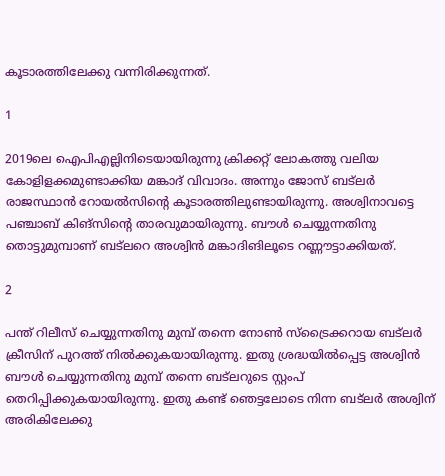കൂടാരത്തിലേക്കു വന്നിരിക്കുന്നത്.

1

2019ലെ ഐപിഎല്ലിനിടെയായിരുന്നു ക്രിക്കറ്റ് ലോകത്തു വലിയ കോളിളക്കമുണ്ടാക്കിയ മങ്കാദ് വിവാദം. അന്നും ജോസ് ബട്‌ലര്‍ രാജസ്ഥാന്‍ റോയല്‍സിന്റെ കൂടാരത്തിലുണ്ടായിരുന്നു. അശ്വിനാവട്ടെ പഞ്ചാബ് കിങ്‌സിന്റെ താരവുമായിരുന്നു. ബൗള്‍ ചെയ്യുന്നതിനു തൊട്ടുമുമ്പാണ് ബട്‌ലറെ അശ്വിന്‍ മങ്കാദിങിലൂടെ റണ്ണൗട്ടാക്കിയത്.

2

പന്ത് റിലീസ് ചെയ്യുന്നതിനു മുമ്പ് തന്നെ നോണ്‍ സ്‌ട്രൈക്കറായ ബട്‌ലര്‍ ക്രീസിന് പുറത്ത് നില്‍ക്കുകയായിരുന്നു. ഇതു ശ്രദ്ധയില്‍പ്പെട്ട അശ്വിന്‍ ബൗള്‍ ചെയ്യുന്നതിനു മുമ്പ് തന്നെ ബട്‌ലറുടെ സ്റ്റംപ് തെറിപ്പിക്കുകയായിരുന്നു. ഇതു കണ്ട് ഞെട്ടലോടെ നിന്ന ബട്‌ലര്‍ അശ്വിന് അരികിലേക്കു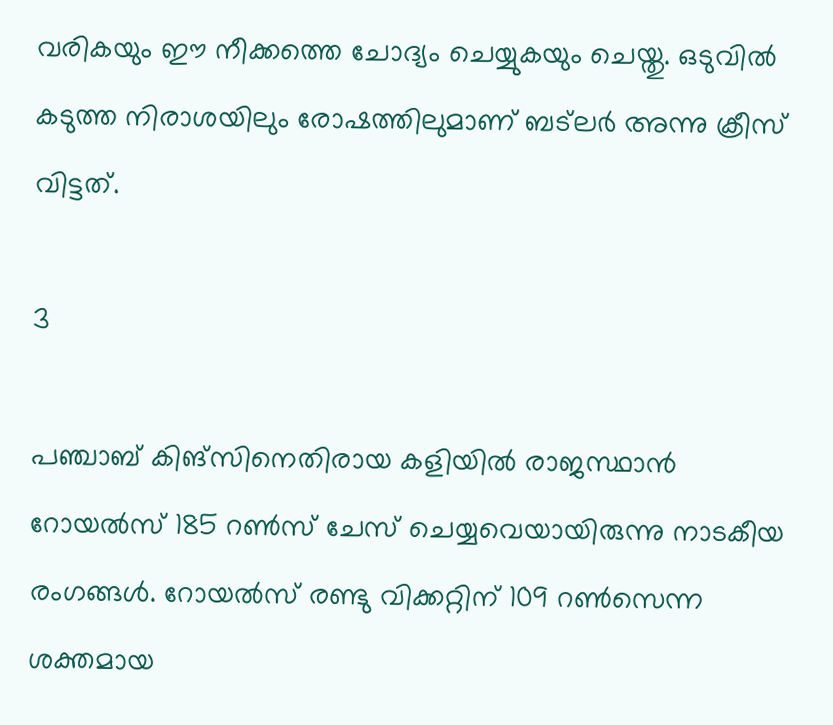വരികയും ഈ നീക്കത്തെ ചോദ്യം ചെയ്യുകയും ചെയ്തു. ഒടുവില്‍ കടുത്ത നിരാശയിലും രോഷത്തിലുമാണ് ബട്‌ലര്‍ അന്നു ക്രീസ് വിട്ടത്.

3

പഞ്ചാബ് കിങ്‌സിനെതിരായ കളിയില്‍ രാജസ്ഥാന്‍ റോയല്‍സ് 185 റണ്‍സ് ചേസ് ചെയ്യവെയായിരുന്നു നാടകീയ രംഗങ്ങള്‍. റോയല്‍സ് രണ്ടു വിക്കറ്റിന് 109 റണ്‍സെന്ന ശക്തമായ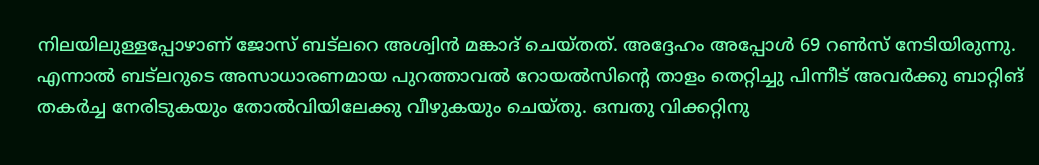നിലയിലുള്ളപ്പോഴാണ് ജോസ് ബട്‌ലറെ അശ്വിന്‍ മങ്കാദ് ചെയ്തത്. അദ്ദേഹം അപ്പോള്‍ 69 റണ്‍സ് നേടിയിരുന്നു.
എന്നാല്‍ ബട്‌ലറുടെ അസാധാരണമായ പുറത്താവല്‍ റോയല്‍സിന്റെ താളം തെറ്റിച്ചു പിന്നീട് അവര്‍ക്കു ബാറ്റിങ് തകര്‍ച്ച നേരിടുകയും തോല്‍വിയിലേക്കു വീഴുകയും ചെയ്തു. ഒമ്പതു വിക്കറ്റിനു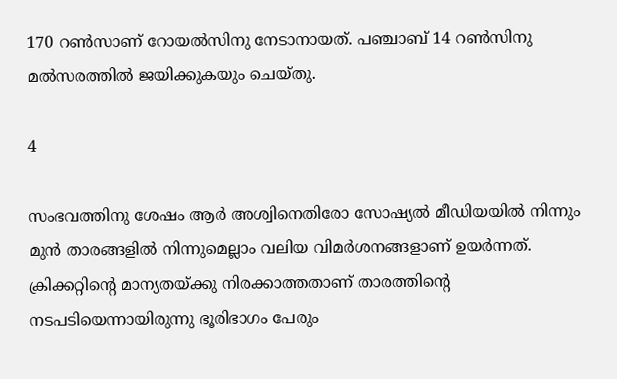170 റണ്‍സാണ് റോയല്‍സിനു നേടാനായത്. പഞ്ചാബ് 14 റണ്‍സിനു മല്‍സരത്തില്‍ ജയിക്കുകയും ചെയ്തു.

4

സംഭവത്തിനു ശേഷം ആര്‍ അശ്വിനെതിരോ സോഷ്യല്‍ മീഡിയയില്‍ നിന്നും മുന്‍ താരങ്ങളില്‍ നിന്നുമെല്ലാം വലിയ വിമര്‍ശനങ്ങളാണ് ഉയര്‍ന്നത്. ക്രിക്കറ്റിന്റെ മാന്യതയ്ക്കു നിരക്കാത്തതാണ് താരത്തിന്റെ നടപടിയെന്നായിരുന്നു ഭൂരിഭാഗം പേരും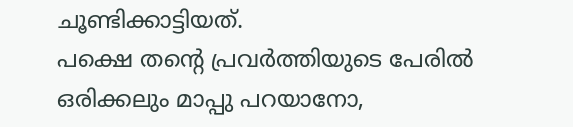ചൂണ്ടിക്കാട്ടിയത്.
പക്ഷെ തന്റെ പ്രവര്‍ത്തിയുടെ പേരില്‍ ഒരിക്കലും മാപ്പു പറയാനോ,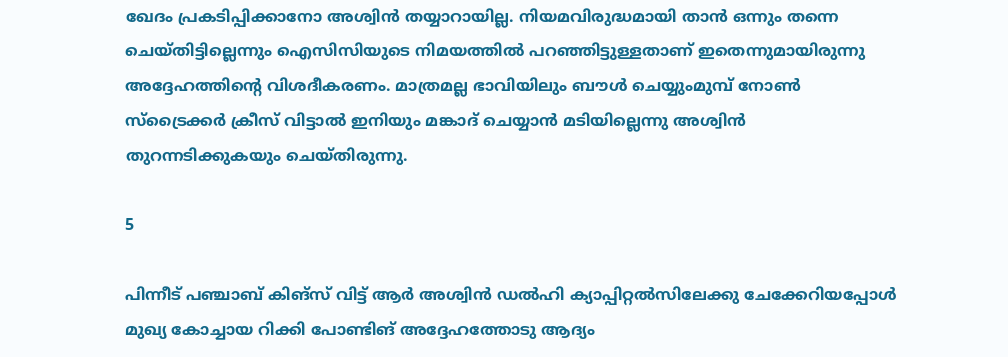ഖേദം പ്രകടിപ്പിക്കാനോ അശ്വിന്‍ തയ്യാറായില്ല. നിയമവിരുദ്ധമായി താന്‍ ഒന്നും തന്നെ ചെയ്തിട്ടില്ലെന്നും ഐസിസിയുടെ നിമയത്തില്‍ പറഞ്ഞിട്ടുള്ളതാണ് ഇതെന്നുമായിരുന്നു അദ്ദേഹത്തിന്റെ വിശദീകരണം. മാത്രമല്ല ഭാവിയിലും ബൗള്‍ ചെയ്യുംമുമ്പ് നോണ്‍ സ്‌ട്രൈക്കര്‍ ക്രീസ് വിട്ടാല്‍ ഇനിയും മങ്കാദ് ചെയ്യാന്‍ മടിയില്ലെന്നു അശ്വിന്‍ തുറന്നടിക്കുകയും ചെയ്തിരുന്നു.

5

പിന്നീട് പഞ്ചാബ് കിങ്‌സ് വിട്ട് ആര്‍ അശ്വിന്‍ ഡല്‍ഹി ക്യാപ്പിറ്റല്‍സിലേക്കു ചേക്കേറിയപ്പോള്‍ മുഖ്യ കോച്ചായ റിക്കി പോണ്ടിങ് അദ്ദേഹത്തോടു ആദ്യം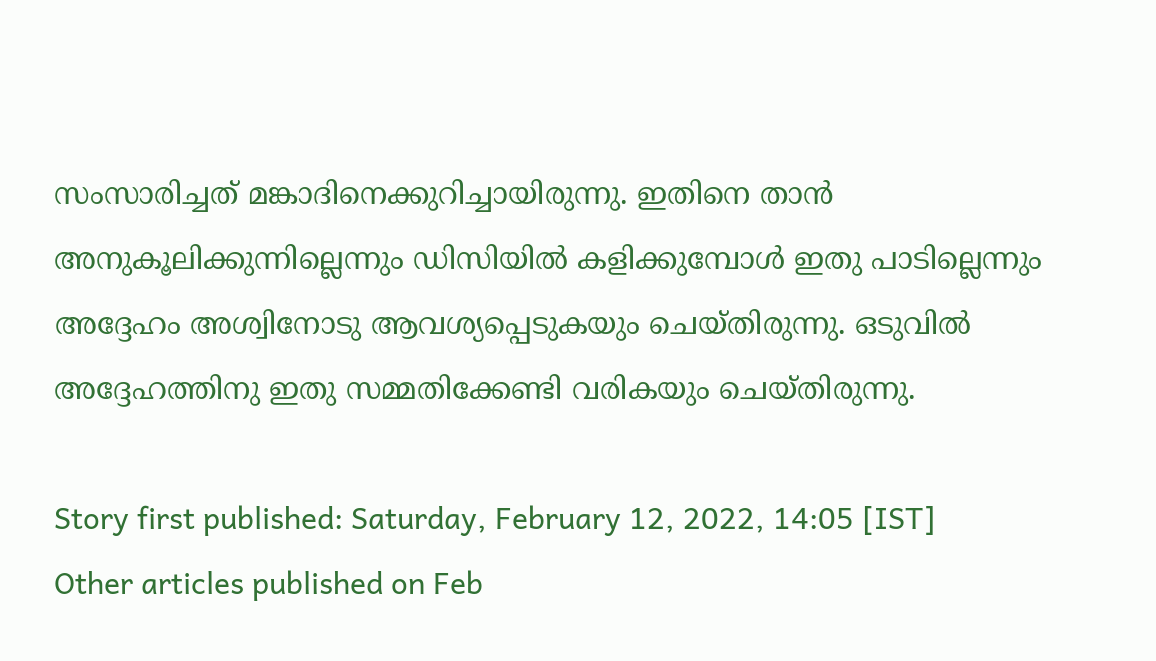സംസാരിച്ചത് മങ്കാദിനെക്കുറിച്ചായിരുന്നു. ഇതിനെ താന്‍ അനുകൂലിക്കുന്നില്ലെന്നും ഡിസിയില്‍ കളിക്കുമ്പോള്‍ ഇതു പാടില്ലെന്നും അദ്ദേഹം അശ്വിനോടു ആവശ്യപ്പെടുകയും ചെയ്തിരുന്നു. ഒടുവില്‍ അദ്ദേഹത്തിനു ഇതു സമ്മതിക്കേണ്ടി വരികയും ചെയ്തിരുന്നു.

Story first published: Saturday, February 12, 2022, 14:05 [IST]
Other articles published on Feb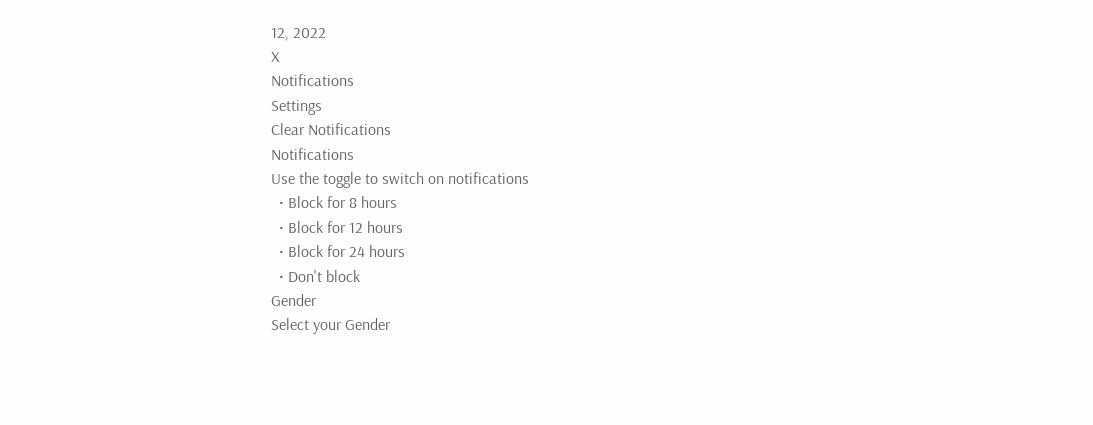12, 2022
X
Notifications
Settings
Clear Notifications
Notifications
Use the toggle to switch on notifications
  • Block for 8 hours
  • Block for 12 hours
  • Block for 24 hours
  • Don't block
Gender
Select your Gender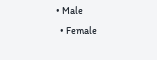• Male
  • Female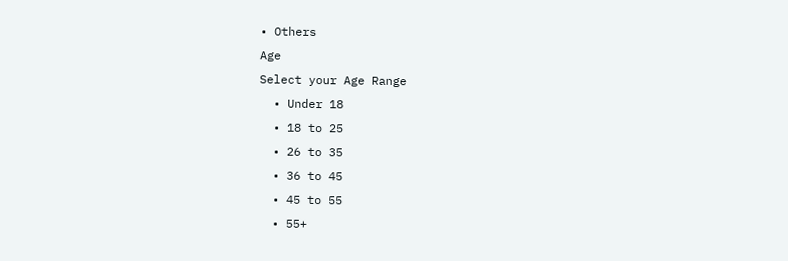• Others
Age
Select your Age Range
  • Under 18
  • 18 to 25
  • 26 to 35
  • 36 to 45
  • 45 to 55
  • 55+